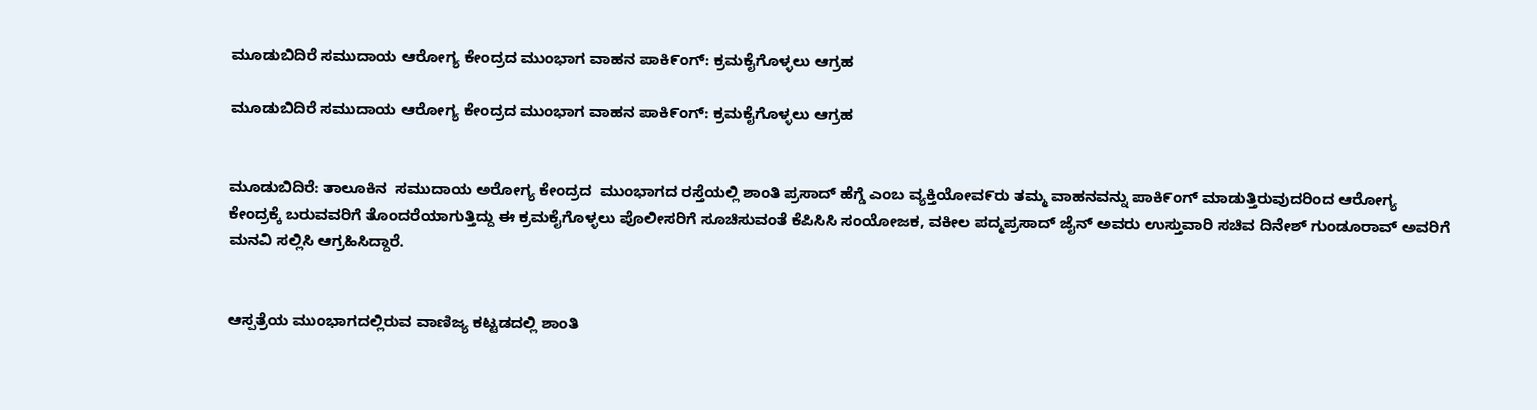ಮೂಡುಬಿದಿರೆ ಸಮುದಾಯ ಆರೋಗ್ಯ ಕೇಂದ್ರದ ಮುಂಭಾಗ ವಾಹನ ಪಾಕಿ೯ಂಗ್: ಕ್ರಮಕೈಗೊಳ್ಳಲು ಆಗ್ರಹ

ಮೂಡುಬಿದಿರೆ ಸಮುದಾಯ ಆರೋಗ್ಯ ಕೇಂದ್ರದ ಮುಂಭಾಗ ವಾಹನ ಪಾಕಿ೯ಂಗ್: ಕ್ರಮಕೈಗೊಳ್ಳಲು ಆಗ್ರಹ


ಮೂಡುಬಿದಿರೆ: ತಾಲೂಕಿನ  ಸಮುದಾಯ ಅರೋಗ್ಯ ಕೇಂದ್ರದ  ಮುಂಭಾಗದ ರಸ್ತೆಯಲ್ಲಿ ಶಾಂತಿ ಪ್ರಸಾದ್ ಹೆಗ್ಡೆ ಎಂಬ ವ್ಯಕ್ತಿಯೋವ೯ರು ತಮ್ಮ ವಾಹನವನ್ನು ಪಾಕಿ೯ಂಗ್ ಮಾಡುತ್ತಿರುವುದರಿಂದ ಆರೋಗ್ಯ ಕೇಂದ್ರಕ್ಕೆ ಬರುವವರಿಗೆ ತೊಂದರೆಯಾಗುತ್ತಿದ್ದು ಈ ಕ್ರಮಕೈಗೊಳ್ಳಲು ಪೊಲೀಸರಿಗೆ ಸೂಚಿಸುವಂತೆ ಕೆಪಿಸಿಸಿ ಸಂಯೋಜಕ, ವಕೀಲ ಪದ್ಮಪ್ರಸಾದ್ ಜೈನ್ ಅವರು ಉಸ್ತುವಾರಿ ಸಚಿವ ದಿನೇಶ್ ಗುಂಡೂರಾವ್ ಅವರಿಗೆ ಮನವಿ ಸಲ್ಲಿಸಿ ಆಗ್ರಹಿಸಿದ್ದಾರೆ.


ಆಸ್ಪತ್ರೆಯ ಮುಂಭಾಗದಲ್ಲಿರುವ ವಾಣಿಜ್ಯ ಕಟ್ಟಡದಲ್ಲಿ ಶಾಂತಿ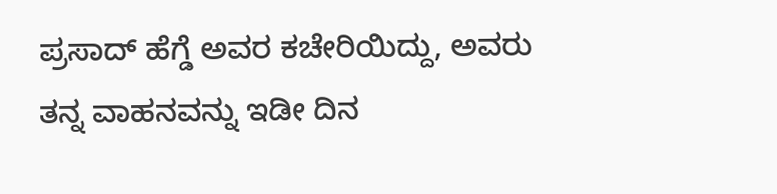ಪ್ರಸಾದ್ ಹೆಗ್ಡೆ ಅವರ ಕಚೇರಿಯಿದ್ದು, ಅವರು ತನ್ನ ವಾಹನವನ್ನು ಇಡೀ ದಿನ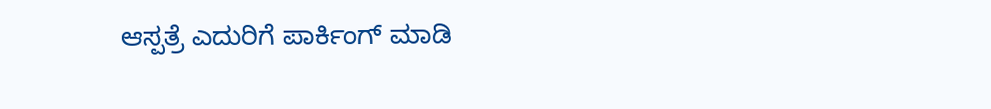ಆಸ್ಪತ್ರೆ ಎದುರಿಗೆ ಪಾರ್ಕಿಂಗ್ ಮಾಡಿ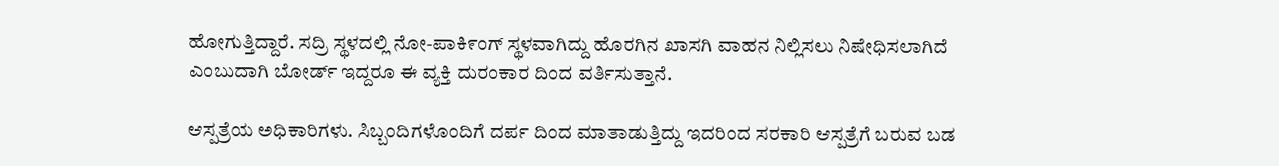ಹೋಗುತ್ತಿದ್ದಾರೆ. ಸದ್ರಿ ಸ್ಥಳದಲ್ಲಿ ನೋ-ಪಾಕಿ೯ಂಗ್ ಸ್ಥಳವಾಗಿದ್ದು ಹೊರಗಿನ ಖಾಸಗಿ ವಾಹನ ನಿಲ್ಲಿಸಲು ನಿಷೇಧಿಸಲಾಗಿದೆ ಎಂಬುದಾಗಿ ಬೋರ್ಡ್ ಇದ್ದರೂ ಈ ವ್ಯಕ್ತಿ ದುರಂಕಾರ ದಿಂದ ವರ್ತಿಸುತ್ತಾನೆ.

ಆಸ್ಪತ್ರೆಯ ಅಧಿಕಾರಿಗಳು. ಸಿಬ್ಬಂದಿಗಳೊಂದಿಗೆ ದರ್ಪ ದಿಂದ ಮಾತಾಡುತ್ತಿದ್ದು ಇದರಿಂದ ಸರಕಾರಿ ಆಸ್ಪತ್ರೆಗೆ ಬರುವ ಬಡ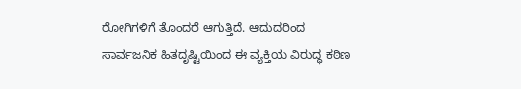ರೋಗಿಗಳಿಗೆ ತೊಂದರೆ ಆಗುತ್ತಿದೆ. ಆದುದರಿಂದ ಸಾರ್ವಜನಿಕ ಹಿತದೃಷ್ಟಿಯಿಂದ ಈ ವ್ಯಕ್ತಿಯ ವಿರುದ್ಧ ಕಠಿಣ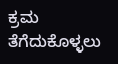ಕ್ರಮ ತೆಗೆದುಕೊಳ್ಳಲು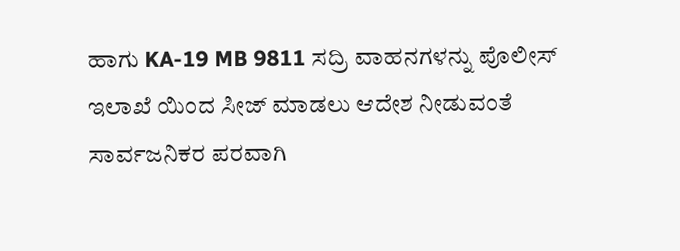ಹಾಗು KA-19 MB 9811 ಸದ್ರಿ ವಾಹನಗಳನ್ನು ಪೊಲೀಸ್‌ ಇಲಾಖೆ ಯಿಂದ ಸೀಜ್ ಮಾಡಲು ಆದೇಶ ನೀಡುವಂತೆ ಸಾರ್ವಜನಿಕರ ಪರವಾಗಿ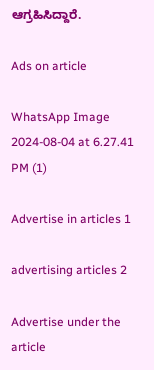ಆಗ್ರಹಿಸಿದ್ದಾರೆ.

Ads on article

WhatsApp Image 2024-08-04 at 6.27.41 PM (1)

Advertise in articles 1

advertising articles 2

Advertise under the article